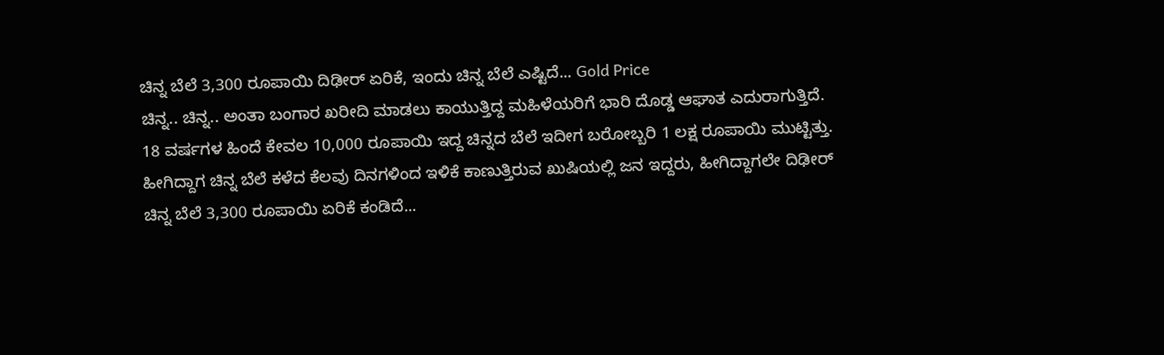ಚಿನ್ನ ಬೆಲೆ 3,300 ರೂಪಾಯಿ ದಿಢೀರ್ ಏರಿಕೆ, ಇಂದು ಚಿನ್ನ ಬೆಲೆ ಎಷ್ಟಿದೆ... Gold Price
ಚಿನ್ನ.. ಚಿನ್ನ.. ಅಂತಾ ಬಂಗಾರ ಖರೀದಿ ಮಾಡಲು ಕಾಯುತ್ತಿದ್ದ ಮಹಿಳೆಯರಿಗೆ ಭಾರಿ ದೊಡ್ಡ ಆಘಾತ ಎದುರಾಗುತ್ತಿದೆ. 18 ವರ್ಷಗಳ ಹಿಂದೆ ಕೇವಲ 10,000 ರೂಪಾಯಿ ಇದ್ದ ಚಿನ್ನದ ಬೆಲೆ ಇದೀಗ ಬರೋಬ್ಬರಿ 1 ಲಕ್ಷ ರೂಪಾಯಿ ಮುಟ್ಟಿತ್ತು. ಹೀಗಿದ್ದಾಗ ಚಿನ್ನ ಬೆಲೆ ಕಳೆದ ಕೆಲವು ದಿನಗಳಿಂದ ಇಳಿಕೆ ಕಾಣುತ್ತಿರುವ ಖುಷಿಯಲ್ಲಿ ಜನ ಇದ್ದರು, ಹೀಗಿದ್ದಾಗಲೇ ದಿಢೀರ್ ಚಿನ್ನ ಬೆಲೆ 3,300 ರೂಪಾಯಿ ಏರಿಕೆ ಕಂಡಿದೆ...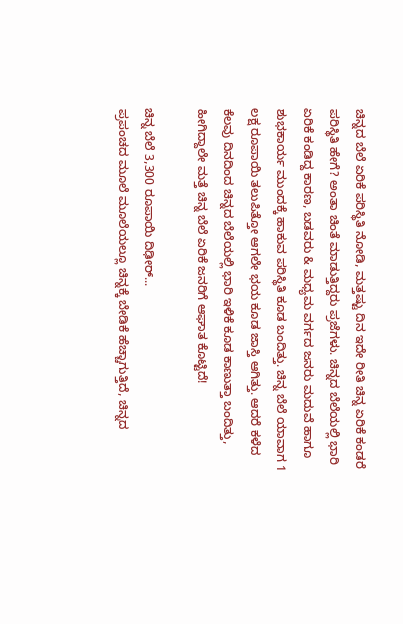ಚಿನ್ನದ ಬೆಲೆ ಏರಿಕೆ ಪರಿಸ್ಥಿತಿ ನೋಡಿ, ಮತ್ತಷ್ಟು ದಿನ ಇದೇ ರೀತಿ ಚಿನ್ನ ಏರಿಕೆ ಕಂಡರೆ ಪರಿಸ್ಥಿತಿ ಹೇಗೆ? ಅಂತಾ ಚಿಂತೆ ಮಾಡುತ್ತಿದ್ದರು ಪ್ರಜೆಗಳು. ಚಿನ್ನದ ಬೆಲೆಯಲ್ಲಿ ಭಾರಿ ಏರಿಕೆ ಕಂಡಿದ್ದ ಕಾರಣ, ಬಡವರು & ಮಧ್ಯಮ ವರ್ಗದ ಜನರು ಮದುವೆ ಹಾಗೂ ಶುಭಕಾರ್ಯ ಮುಂದಕ್ಕೆ ಹಾಕುವ ಪರಿಸ್ಥಿತಿ ಕೂಡ ಬಂದಿತ್ತು. ಚಿನ್ನ ಬೆಲೆ ಯಾವಾಗ 1 ಲಕ್ಷ ರೂಪಾಯಿ ತಲುಪಿತ್ತೋ ಆಗಲೇ ಭಯ ಕೂಡ ಜಾಸ್ತಿ ಆಗಿತ್ತು. ಆದರೆ ಕಳೆದ ಕೆಲವು ದಿನದಿಂದ ಚಿನ್ನದ ಬೆಲೆಯಲ್ಲಿ ಭಾರಿ ಇಳಿಕೆ ಕೂಡ ಕಾಣುತ್ತಾ ಬಂದಿತ್ತು, ಹೀಗಿದ್ದಾಲೇ ಮತ್ತೆ ಚಿನ್ನ ಬೆಲೆ ಏರಿಕೆ ಜನರಿಗೆ ಆಘಾತ ಕೊಟ್ಟಿದೆ!

ಚಿನ್ನ ಬೆಲೆ 3,300 ರೂಪಾಯಿ ದಿಢೀರ್...
ಪ್ರಪಂಚದ ಮೂಲೆ ಮೂಲೆಯಲ್ಲೂ ಚಿನ್ನಕ್ಕೆ ಬೇಡಿಕೆ ಹೆಚ್ಚಾಗುತ್ತಿದೆ, ಚಿನ್ನದ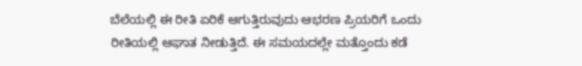ಬೆಲೆಯಲ್ಲಿ ಈ ರೀತಿ ಏರಿಕೆ ಆಗುತ್ತಿರುವುದು ಆಭರಣ ಪ್ರಿಯರಿಗೆ ಒಂದು ರೀತಿಯಲ್ಲಿ ಆಘಾತ ನೀಡುತ್ತಿದೆ. ಈ ಸಮಯದಲ್ಲೇ ಮತ್ತೊಂದು ಕಡೆ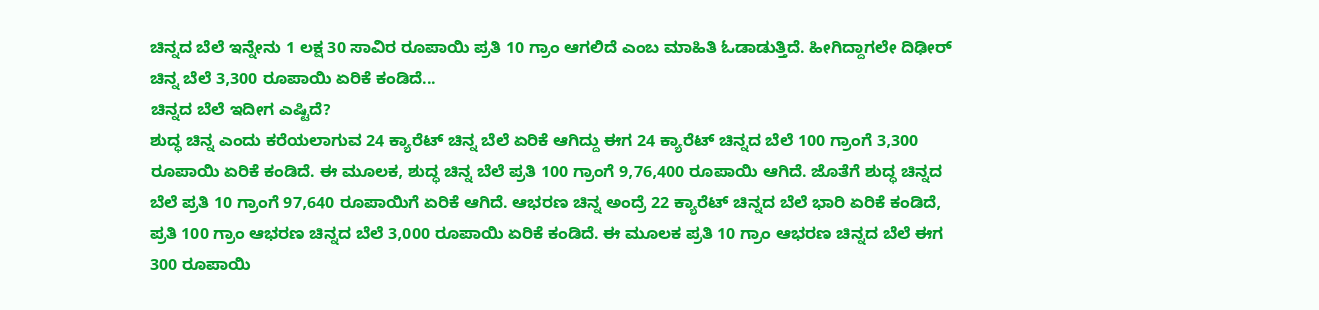ಚಿನ್ನದ ಬೆಲೆ ಇನ್ನೇನು 1 ಲಕ್ಷ 30 ಸಾವಿರ ರೂಪಾಯಿ ಪ್ರತಿ 10 ಗ್ರಾಂ ಆಗಲಿದೆ ಎಂಬ ಮಾಹಿತಿ ಓಡಾಡುತ್ತಿದೆ. ಹೀಗಿದ್ದಾಗಲೇ ದಿಢೀರ್ ಚಿನ್ನ ಬೆಲೆ 3,300 ರೂಪಾಯಿ ಏರಿಕೆ ಕಂಡಿದೆ...
ಚಿನ್ನದ ಬೆಲೆ ಇದೀಗ ಎಷ್ಟಿದೆ?
ಶುದ್ಧ ಚಿನ್ನ ಎಂದು ಕರೆಯಲಾಗುವ 24 ಕ್ಯಾರೆಟ್ ಚಿನ್ನ ಬೆಲೆ ಏರಿಕೆ ಆಗಿದ್ದು ಈಗ 24 ಕ್ಯಾರೆಟ್ ಚಿನ್ನದ ಬೆಲೆ 100 ಗ್ರಾಂಗೆ 3,300 ರೂಪಾಯಿ ಏರಿಕೆ ಕಂಡಿದೆ. ಈ ಮೂಲಕ, ಶುದ್ಧ ಚಿನ್ನ ಬೆಲೆ ಪ್ರತಿ 100 ಗ್ರಾಂಗೆ 9,76,400 ರೂಪಾಯಿ ಆಗಿದೆ. ಜೊತೆಗೆ ಶುದ್ಧ ಚಿನ್ನದ ಬೆಲೆ ಪ್ರತಿ 10 ಗ್ರಾಂಗೆ 97,640 ರೂಪಾಯಿಗೆ ಏರಿಕೆ ಆಗಿದೆ. ಆಭರಣ ಚಿನ್ನ ಅಂದ್ರೆ 22 ಕ್ಯಾರೆಟ್ ಚಿನ್ನದ ಬೆಲೆ ಭಾರಿ ಏರಿಕೆ ಕಂಡಿದೆ, ಪ್ರತಿ 100 ಗ್ರಾಂ ಆಭರಣ ಚಿನ್ನದ ಬೆಲೆ 3,000 ರೂಪಾಯಿ ಏರಿಕೆ ಕಂಡಿದೆ. ಈ ಮೂಲಕ ಪ್ರತಿ 10 ಗ್ರಾಂ ಆಭರಣ ಚಿನ್ನದ ಬೆಲೆ ಈಗ 300 ರೂಪಾಯಿ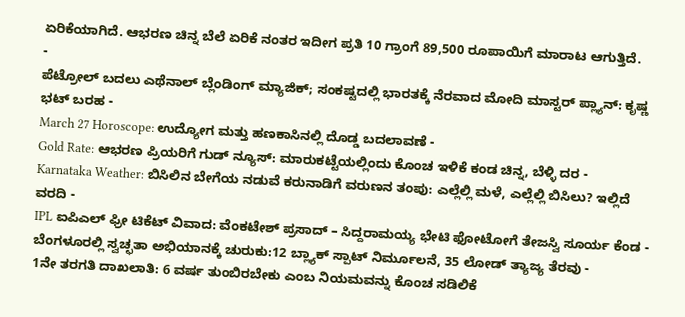ಏರಿಕೆಯಾಗಿದೆ. ಆಭರಣ ಚಿನ್ನ ಬೆಲೆ ಏರಿಕೆ ನಂತರ ಇದೀಗ ಪ್ರತಿ 10 ಗ್ರಾಂಗೆ 89,500 ರೂಪಾಯಿಗೆ ಮಾರಾಟ ಆಗುತ್ತಿದೆ.
-
ಪೆಟ್ರೋಲ್ ಬದಲು ಎಥೆನಾಲ್ ಬ್ಲೆಂಡಿಂಗ್ ಮ್ಯಾಜಿಕ್; ಸಂಕಷ್ಟದಲ್ಲಿ ಭಾರತಕ್ಕೆ ನೆರವಾದ ಮೋದಿ ಮಾಸ್ಟರ್ ಪ್ಲ್ಯಾನ್: ಕೃಷ್ಣ ಭಟ್ ಬರಹ -
March 27 Horoscope: ಉದ್ಯೋಗ ಮತ್ತು ಹಣಕಾಸಿನಲ್ಲಿ ದೊಡ್ಡ ಬದಲಾವಣೆ -
Gold Rate: ಆಭರಣ ಪ್ರಿಯರಿಗೆ ಗುಡ್ ನ್ಯೂಸ್: ಮಾರುಕಟ್ಟೆಯಲ್ಲಿಂದು ಕೊಂಚ ಇಳಿಕೆ ಕಂಡ ಚಿನ್ನ, ಬೆಳ್ಳಿ ದರ -
Karnataka Weather: ಬಿಸಿಲಿನ ಬೇಗೆಯ ನಡುವೆ ಕರುನಾಡಿಗೆ ವರುಣನ ತಂಪು: ಎಲ್ಲೆಲ್ಲಿ ಮಳೆ, ಎಲ್ಲೆಲ್ಲಿ ಬಿಸಿಲು? ಇಲ್ಲಿದೆ ವರದಿ -
IPL ಐಪಿಎಲ್ ಫ್ರೀ ಟಿಕೆಟ್ ವಿವಾದ: ವೆಂಕಟೇಶ್ ಪ್ರಸಾದ್ – ಸಿದ್ದರಾಮಯ್ಯ ಭೇಟಿ ಫೋಟೋಗೆ ತೇಜಸ್ವಿ ಸೂರ್ಯ ಕೆಂಡ -
ಬೆಂಗಳೂರಲ್ಲಿ ಸ್ವಚ್ಛತಾ ಅಭಿಯಾನಕ್ಕೆ ಚುರುಕು:12 ಬ್ಲ್ಯಾಕ್ ಸ್ಪಾಟ್ ನಿರ್ಮೂಲನೆ, 35 ಲೋಡ್ ತ್ಯಾಜ್ಯ ತೆರವು -
1ನೇ ತರಗತಿ ದಾಖಲಾತಿ: 6 ವರ್ಷ ತುಂಬಿರಬೇಕು ಎಂಬ ನಿಯಮವನ್ನು ಕೊಂಚ ಸಡಿಲಿಕೆ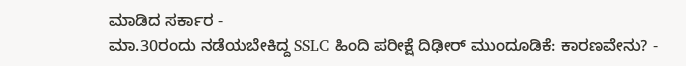ಮಾಡಿದ ಸರ್ಕಾರ -
ಮಾ.30ರಂದು ನಡೆಯಬೇಕಿದ್ದ SSLC ಹಿಂದಿ ಪರೀಕ್ಷೆ ದಿಢೀರ್ ಮುಂದೂಡಿಕೆ: ಕಾರಣವೇನು? -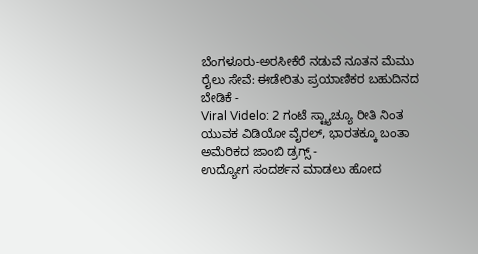ಬೆಂಗಳೂರು-ಅರಸೀಕೆರೆ ನಡುವೆ ನೂತನ ಮೆಮು ರೈಲು ಸೇವೆ: ಈಡೇರಿತು ಪ್ರಯಾಣಿಕರ ಬಹುದಿನದ ಬೇಡಿಕೆ -
Viral Videlo: 2 ಗಂಟೆ ಸ್ಟ್ಯಾಚ್ಯೂ ರೀತಿ ನಿಂತ ಯುವಕ ವಿಡಿಯೋ ವೈರಲ್, ಭಾರತಕ್ಕೂ ಬಂತಾ ಅಮೆರಿಕದ ಜಾಂಬಿ ಡ್ರಗ್ಸ್ -
ಉದ್ಯೋಗ ಸಂದರ್ಶನ ಮಾಡಲು ಹೋದ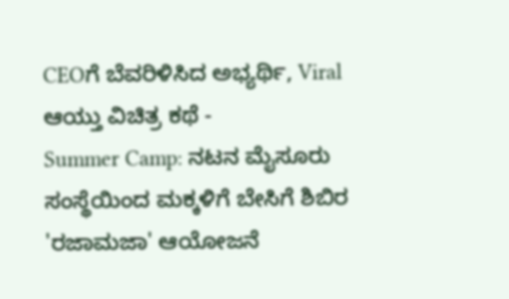CEOಗೆ ಬೆವರಿಳಿಸಿದ ಅಭ್ಯರ್ಥಿ, Viral ಆಯ್ತು ವಿಚಿತ್ರ ಕಥೆ -
Summer Camp: ನಟನ ಮೈಸೂರು ಸಂಸ್ಥೆಯಿಂದ ಮಕ್ಕಳಿಗೆ ಬೇಸಿಗೆ ಶಿಬಿರ 'ರಜಾಮಜಾ' ಆಯೋಜನೆ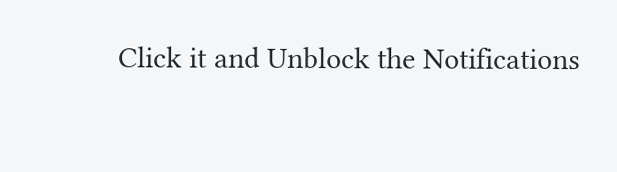Click it and Unblock the Notifications